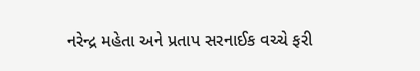નરેન્દ્ર મહેતા અને પ્રતાપ સરનાઈક વચ્ચે ફરી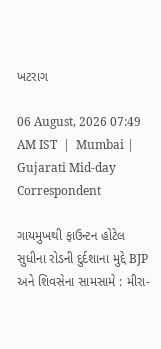ખટરાગ

06 August, 2026 07:49 AM IST  |  Mumbai | Gujarati Mid-day Correspondent

ગાયમુખથી ફાઉન્ટન હોટેલ સુધીના રોડની દુર્દશાના મુદ્દે BJP અને શિવસેના સામસામે : મીરા-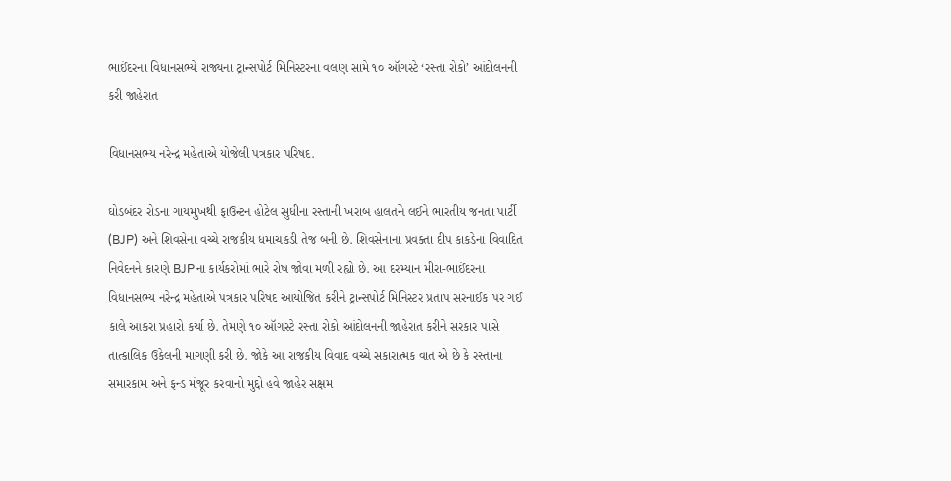ભાઈંદરના વિધાનસભ્યે રાજ્યના ટ્રાન્સપોર્ટ મિનિસ્ટરના વલણ સામે ૧૦ ઑગસ્ટે ‘રસ્તા રોકો’ આંદોલનની કરી જાહેરાત

વિધાનસભ્ય નરેન્દ્ર મહેતાએ યોજેલી પત્રકાર પરિષદ.

ઘોડબંદર રોડના ગાયમુખથી ફાઉન્ટન હોટેલ સુધીના રસ્તાની ખરાબ હાલતને લઈને ભારતીય જનતા પાર્ટી (BJP) અને શિવસેના વચ્ચે રાજકીય ધમાચકડી તેજ બની છે. શિવસેનાના પ્રવક્તા દીપ કાકડેના વિવાદિત નિવેદનને કારણે BJPના કાર્યકરોમાં ભારે રોષ જોવા મળી રહ્યો છે. આ દરમ્યાન મીરા-ભાઈંદરના વિધાનસભ્ય નરેન્દ્ર મહેતાએ પત્રકાર પરિષદ આયોજિત કરીને ટ્રાન્સપોર્ટ મિનિસ્ટર પ્રતાપ સરનાઈક પર ગઈ કાલે આકરા પ્રહારો કર્યા છે. તેમણે ૧૦ ઑગસ્ટે રસ્તા રોકો આંદોલનની જાહેરાત કરીને સરકાર પાસે તાત્કાલિક ઉકેલની માગણી કરી છે. જોકે આ રાજકીય વિવાદ વચ્ચે સકારાત્મક વાત એ છે કે રસ્તાના સમારકામ અને ફન્ડ મંજૂર કરવાનો મુદ્દો હવે જાહેર સક્ષમ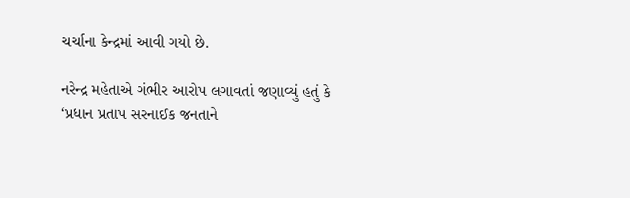ચર્ચાના કેન્દ્રમાં આવી ગયો છે.

નરેન્દ્ર મહેતાએ ગંભીર આરોપ લગાવતાં જણાવ્યું હતું કે ‘પ્રધાન પ્રતાપ સરનાઈક જનતાને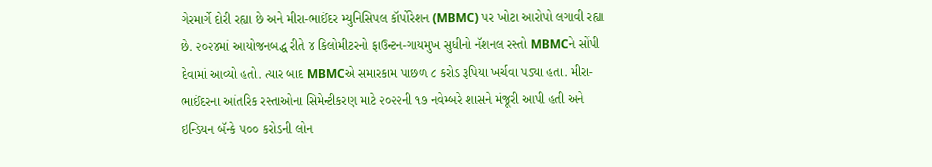ગેરમાર્ગે દોરી રહ્યા છે અને મીરા-ભાઈંદર મ્યુનિસિપલ કૉર્પોરેશન (MBMC) પર ખોટા આરોપો લગાવી રહ્યા છે. ૨૦૨૪માં આયોજનબદ્ધ રીતે ૪ કિલોમીટરનો ફાઉન્ટન-ગાયમુખ સુધીનો નૅશનલ રસ્તો MBMCને સોંપી દેવામાં આવ્યો હતો. ત્યાર બાદ MBMCએ સમારકામ પાછળ ૮ કરોડ રૂપિયા ખર્ચવા પડ્યા હતા. મીરા-ભાઈંદરના આંતરિક રસ્તાઓના સિમેન્ટીકરણ માટે ૨૦૨૨ની ૧૭ નવેમ્બરે શાસને મંજૂરી આપી હતી અને ઇન્ડિયન બૅન્કે ૫૦૦ કરોડની લોન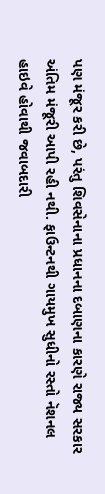પણ મંજૂર કરી છે, પરંતુ શિવસેનાના પ્રધાનના દબાણના કારણે રાજ્ય સરકાર અંતિમ મંજૂરી આપી રહી નથી. ફાઉન્ટનથી ગાયમુખ સુધીનો રસ્તો નૅશનલ હાઇવે હોવાથી જવાબદારી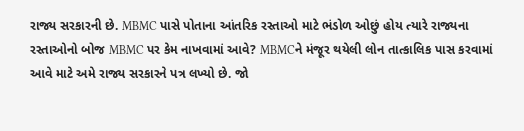રાજ્ય સરકારની છે. MBMC પાસે પોતાના આંતરિક રસ્તાઓ માટે ભંડોળ ઓછું હોય ત્યારે રાજ્યના રસ્તાઓનો બોજ MBMC પર કેમ નાખવામાં આવે? MBMCને મંજૂર થયેલી લોન તાત્કાલિક પાસ કરવામાં આવે માટે અમે રાજ્ય સરકારને પત્ર લખ્યો છે. જો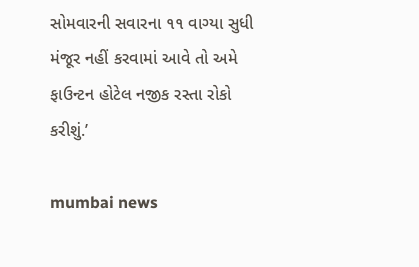સોમવારની સવારના ૧૧ વાગ્યા સુધી મંજૂર નહીં કરવામાં આવે તો અમે ફાઉન્ટન હોટેલ નજીક રસ્તા રોકો કરીશું.’

mumbai news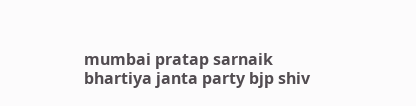mumbai pratap sarnaik bhartiya janta party bjp shiv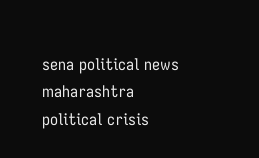sena political news maharashtra political crisis